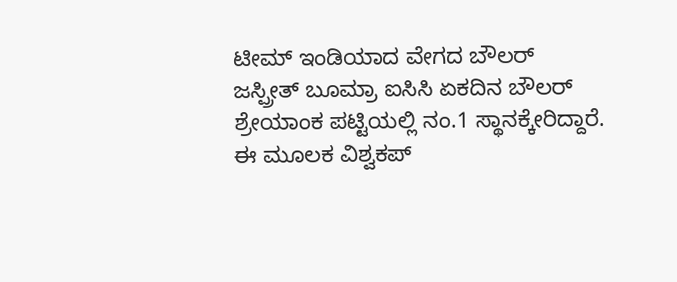ಟೀಮ್ ಇಂಡಿಯಾದ ವೇಗದ ಬೌಲರ್ ಜಸ್ಪ್ರೀತ್ ಬೂಮ್ರಾ ಐಸಿಸಿ ಏಕದಿನ ಬೌಲರ್ ಶ್ರೇಯಾಂಕ ಪಟ್ಟಿಯಲ್ಲಿ ನಂ.1 ಸ್ಥಾನಕ್ಕೇರಿದ್ದಾರೆ. ಈ ಮೂಲಕ ವಿಶ್ವಕಪ್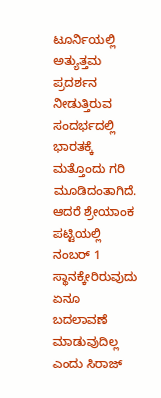ಟೂರ್ನಿಯಲ್ಲಿ ಅತ್ಯುತ್ತಮ ಪ್ರದರ್ಶನ ನೀಡುತ್ತಿರುವ ಸಂದರ್ಭದಲ್ಲಿ ಭಾರತಕ್ಕೆ ಮತ್ತೊಂದು ಗರಿ ಮೂಡಿದಂತಾಗಿದೆ. ಆದರೆ ಶ್ರೇಯಾಂಕ ಪಟ್ಟಿಯಲ್ಲಿ ನಂಬರ್ 1 ಸ್ಥಾನಕ್ಕೇರಿರುವುದು ಏನೂ ಬದಲಾವಣೆ ಮಾಡುವುದಿಲ್ಲ ಎಂದು ಸಿರಾಜ್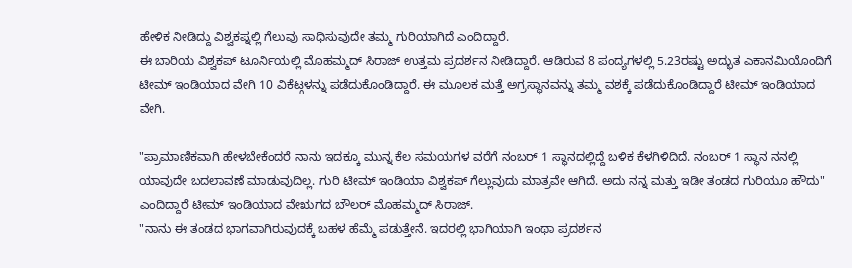ಹೇಳಿಕ ನೀಡಿದ್ದು ವಿಶ್ವಕಪ್ನಲ್ಲಿ ಗೆಲುವು ಸಾಧಿಸುವುದೇ ತಮ್ಮ ಗುರಿಯಾಗಿದೆ ಎಂದಿದ್ದಾರೆ.
ಈ ಬಾರಿಯ ವಿಶ್ವಕಪ್ ಟೂರ್ನಿಯಲ್ಲಿ ಮೊಹಮ್ಮದ್ ಸಿರಾಜ್ ಉತ್ತಮ ಪ್ರದರ್ಶನ ನೀಡಿದ್ದಾರೆ. ಆಡಿರುವ 8 ಪಂದ್ಯಗಳಲ್ಲಿ 5.23ರಷ್ಟು ಅದ್ಭುತ ಎಕಾನಮಿಯೊಂದಿಗೆ ಟೀಮ್ ಇಂಡಿಯಾದ ವೇಗಿ 10 ವಿಕೆಟ್ಗಳನ್ನು ಪಡೆದುಕೊಂಡಿದ್ದಾರೆ. ಈ ಮೂಲಕ ಮತ್ತೆ ಅಗ್ರಸ್ಥಾನವನ್ನು ತಮ್ಮ ವಶಕ್ಕೆ ಪಡೆದುಕೊಂಡಿದ್ದಾರೆ ಟೀಮ್ ಇಂಡಿಯಾದ ವೇಗಿ.

"ಪ್ರಾಮಾಣಿಕವಾಗಿ ಹೇಳಬೇಕೆಂದರೆ ನಾನು ಇದಕ್ಕೂ ಮುನ್ನ ಕೆಲ ಸಮಯಗಳ ವರೆಗೆ ನಂಬರ್ 1 ಸ್ಥಾನದಲ್ಲಿದ್ದೆ ಬಳಿಕ ಕೆಳಗಿಳಿದಿದೆ. ನಂಬರ್ 1 ಸ್ಥಾನ ನನಲ್ಲಿ ಯಾವುದೇ ಬದಲಾವಣೆ ಮಾಡುವುದಿಲ್ಲ. ಗುರಿ ಟೀಮ್ ಇಂಡಿಯಾ ವಿಶ್ವಕಪ್ ಗೆಲ್ಲುವುದು ಮಾತ್ರವೇ ಆಗಿದೆ. ಅದು ನನ್ನ ಮತ್ತು ಇಡೀ ತಂಡದ ಗುರಿಯೂ ಹೌದು" ಎಂದಿದ್ದಾರೆ ಟೀಮ್ ಇಂಡಿಯಾದ ವೇಋಗದ ಬೌಲರ್ ಮೊಹಮ್ಮದ್ ಸಿರಾಜ್.
"ನಾನು ಈ ತಂಡದ ಭಾಗವಾಗಿರುವುದಕ್ಕೆ ಬಹಳ ಹೆಮ್ಮೆ ಪಡುತ್ತೇನೆ. ಇದರಲ್ಲಿ ಭಾಗಿಯಾಗಿ ಇಂಥಾ ಪ್ರದರ್ಶನ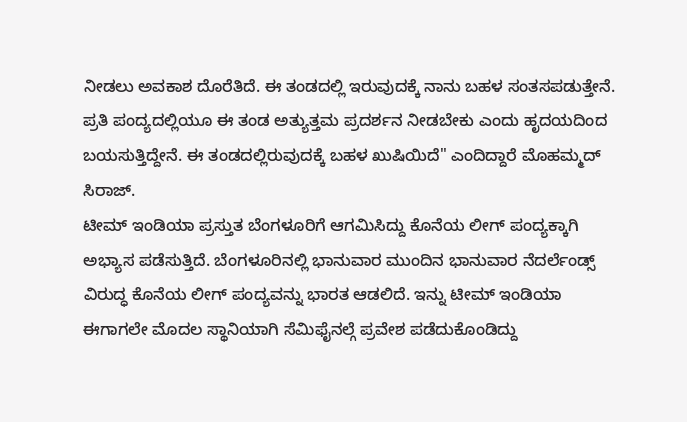ನೀಡಲು ಅವಕಾಶ ದೊರೆತಿದೆ. ಈ ತಂಡದಲ್ಲಿ ಇರುವುದಕ್ಕೆ ನಾನು ಬಹಳ ಸಂತಸಪಡುತ್ತೇನೆ. ಪ್ರತಿ ಪಂದ್ಯದಲ್ಲಿಯೂ ಈ ತಂಡ ಅತ್ಯುತ್ತಮ ಪ್ರದರ್ಶನ ನೀಡಬೇಕು ಎಂದು ಹೃದಯದಿಂದ ಬಯಸುತ್ತಿದ್ದೇನೆ. ಈ ತಂಡದಲ್ಲಿರುವುದಕ್ಕೆ ಬಹಳ ಖುಷಿಯಿದೆ" ಎಂದಿದ್ದಾರೆ ಮೊಹಮ್ಮದ್ ಸಿರಾಜ್.
ಟೀಮ್ ಇಂಡಿಯಾ ಪ್ರಸ್ತುತ ಬೆಂಗಳೂರಿಗೆ ಆಗಮಿಸಿದ್ದು ಕೊನೆಯ ಲೀಗ್ ಪಂದ್ಯಕ್ಕಾಗಿ ಅಭ್ಯಾಸ ಪಡೆಸುತ್ತಿದೆ. ಬೆಂಗಳೂರಿನಲ್ಲಿ ಭಾನುವಾರ ಮುಂದಿನ ಭಾನುವಾರ ನೆದರ್ಲೆಂಡ್ಸ್ ವಿರುದ್ಧ ಕೊನೆಯ ಲೀಗ್ ಪಂದ್ಯವನ್ನು ಭಾರತ ಆಡಲಿದೆ. ಇನ್ನು ಟೀಮ್ ಇಂಡಿಯಾ ಈಗಾಗಲೇ ಮೊದಲ ಸ್ಥಾನಿಯಾಗಿ ಸೆಮಿಫೈನಲ್ಗೆ ಪ್ರವೇಶ ಪಡೆದುಕೊಂಡಿದ್ದು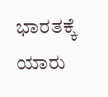ಭಾರತಕ್ಕೆ ಯಾರು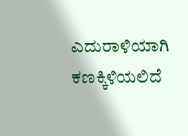ಎದುರಾಳಿಯಾಗಿ ಕಣಕ್ಕಿಳಿಯಲಿದೆ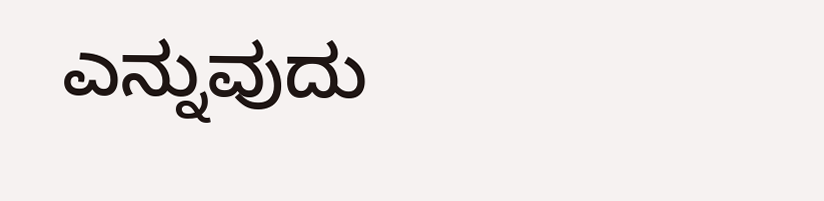ಎನ್ನುವುದು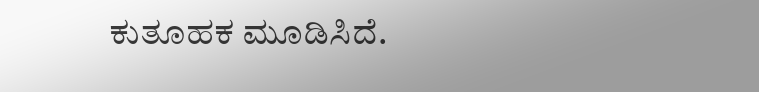ಕುತೂಹಕ ಮೂಡಿಸಿದೆ.